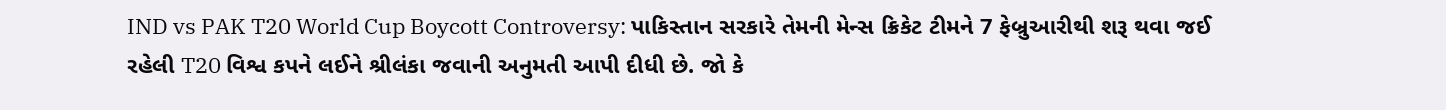IND vs PAK T20 World Cup Boycott Controversy: પાકિસ્તાન સરકારે તેમની મેન્સ ક્રિકેટ ટીમને 7 ફેબ્રુઆરીથી શરૂ થવા જઈ રહેલી T20 વિશ્વ કપને લઈને શ્રીલંકા જવાની અનુમતી આપી દીધી છે. જો કે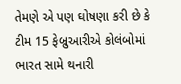તેમણે એ પણ ઘોષણા કરી છે કે ટીમ 15 ફેબ્રુઆરીએ કોલંબોમાં ભારત સામે થનારી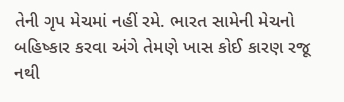તેની ગૃપ મેચમાં નહીં રમે. ભારત સામેની મેચનો બહિષ્કાર કરવા અંગે તેમણે ખાસ કોઈ કારણ રજૂ નથી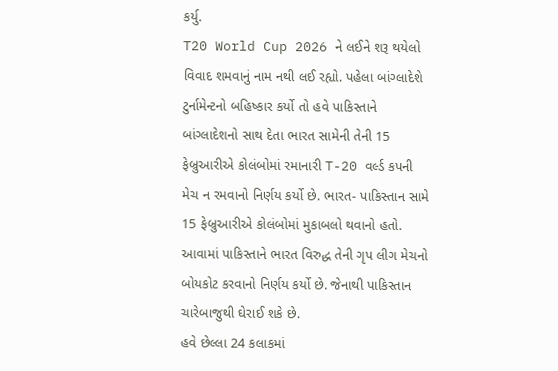કર્યુ.
T20 World Cup 2026 ને લઈને શરૂ થયેલો વિવાદ શમવાનું નામ નથી લઈ રહ્યો. પહેલા બાંગ્લાદેશે ટુર્નામેન્ટનો બહિષ્કાર કર્યો તો હવે પાકિસ્તાને બાંગ્લાદેશનો સાથ દેતા ભારત સામેની તેની 15 ફેબ્રુઆરીએ કોલંબોમાં રમાનારી T-20 વર્લ્ડ કપની મેચ ન રમવાનો નિર્ણય કર્યો છે. ભારત- પાકિસ્તાન સામે 15 ફેબ્રુઆરીએ કોલંબોમાં મુકાબલો થવાનો હતો. આવામાં પાકિસ્તાને ભારત વિરુદ્ધ તેની ગૃપ લીગ મેચનો બોયકોટ કરવાનો નિર્ણય કર્યો છે. જેનાથી પાકિસ્તાન ચારેબાજુથી ઘેરાઈ શકે છે.
હવે છેલ્લા 24 કલાકમાં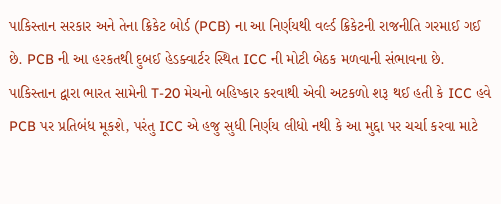પાકિસ્તાન સરકાર અને તેના ક્રિકેટ બોર્ડ (PCB) ના આ નિર્ણયથી વર્લ્ડ ક્રિકેટની રાજનીતિ ગરમાઈ ગઈ છે. PCB ની આ હરકતથી દુબઈ હેડક્વાર્ટર સ્થિત ICC ની મોટી બેઠક મળવાની સંભાવના છે.
પાકિસ્તાન દ્વારા ભારત સામેની T-20 મેચનો બહિષ્કાર કરવાથી એવી અટકળો શરૂ થઈ હતી કે ICC હવે PCB પર પ્રતિબંધ મૂકશે, પરંતુ ICC એ હજુ સુધી નિર્ણય લીધો નથી કે આ મુદ્દા પર ચર્ચા કરવા માટે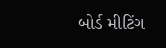બોર્ડ મીટિંગ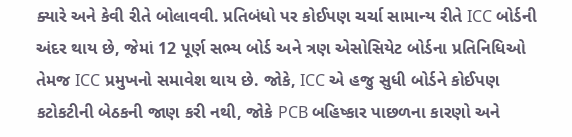ક્યારે અને કેવી રીતે બોલાવવી. પ્રતિબંધો પર કોઈપણ ચર્ચા સામાન્ય રીતે ICC બોર્ડની અંદર થાય છે, જેમાં 12 પૂર્ણ સભ્ય બોર્ડ અને ત્રણ એસોસિયેટ બોર્ડના પ્રતિનિધિઓ તેમજ ICC પ્રમુખનો સમાવેશ થાય છે. જોકે, ICC એ હજુ સુધી બોર્ડને કોઈપણ કટોકટીની બેઠકની જાણ કરી નથી, જોકે PCB બહિષ્કાર પાછળના કારણો અને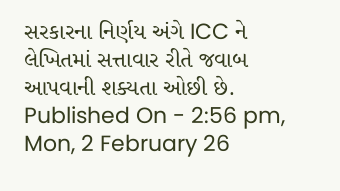સરકારના નિર્ણય અંગે ICC ને લેખિતમાં સત્તાવાર રીતે જવાબ આપવાની શક્યતા ઓછી છે.
Published On - 2:56 pm, Mon, 2 February 26